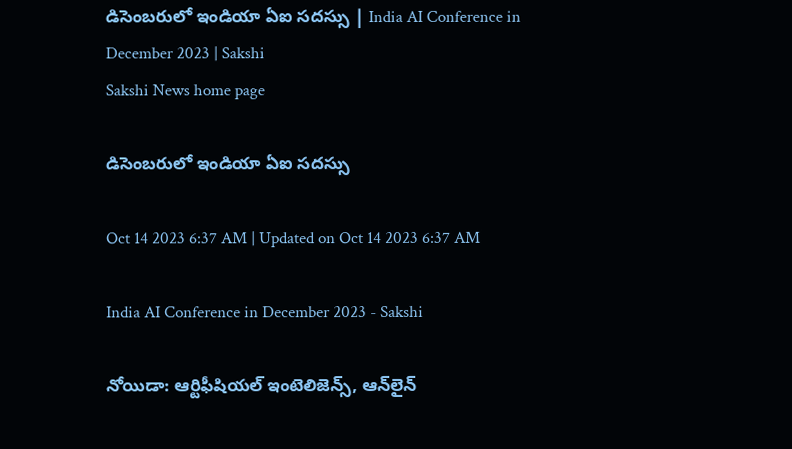డిసెంబరులో ఇండియా ఏఐ సదస్సు | India AI Conference in December 2023 | Sakshi
Sakshi News home page

డిసెంబరులో ఇండియా ఏఐ సదస్సు

Oct 14 2023 6:37 AM | Updated on Oct 14 2023 6:37 AM

India AI Conference in December 2023 - Sakshi

నోయిడా: ఆర్టిఫీషియల్‌ ఇంటెలిజెన్స్, ఆన్‌లైన్‌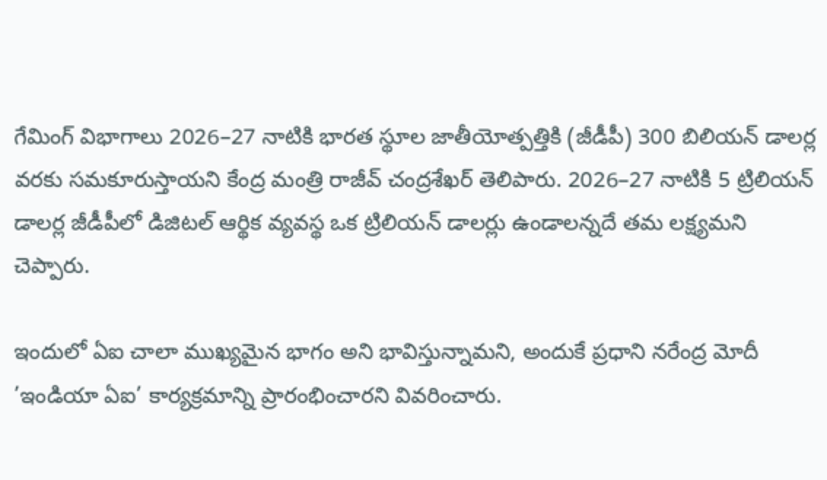గేమింగ్‌ విభాగాలు 2026–27 నాటికి భారత స్థూల జాతీయోత్పత్తికి (జీడీపీ) 300 బిలియన్‌ డాలర్ల వరకు సమకూరుస్తాయని కేంద్ర మంత్రి రాజీవ్‌ చంద్రశేఖర్‌ తెలిపారు. 2026–27 నాటికి 5 ట్రిలియన్‌ డాలర్ల జీడీపీలో డిజిటల్‌ ఆర్థిక వ్యవస్థ ఒక ట్రిలియన్‌ డాలర్లు ఉండాలన్నదే తమ లక్ష్యమని చెప్పారు.

ఇందులో ఏఐ చాలా ముఖ్యమైన భాగం అని భావిస్తున్నామని, అందుకే ప్రధాని నరేంద్ర మోదీ ’ఇండియా ఏఐ’ కార్యక్రమాన్ని ప్రారంభించారని వివరించారు.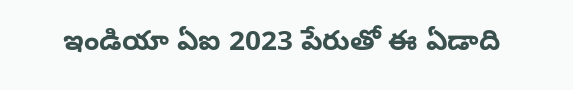ఇండియా ఏఐ 2023 పేరుతో ఈ ఏడాది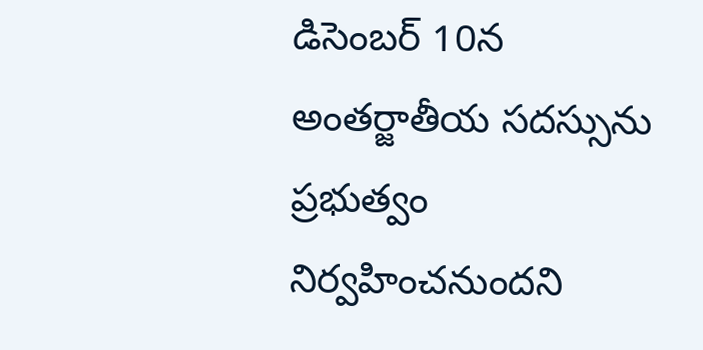డిసెంబర్‌ 10న అంతర్జాతీయ సదస్సును ప్రభుత్వం నిర్వహించనుందని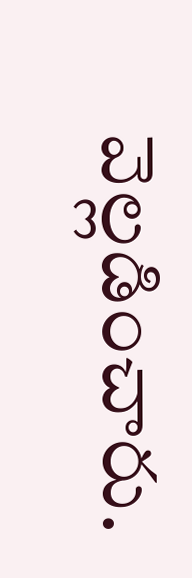వెల్లడించారు.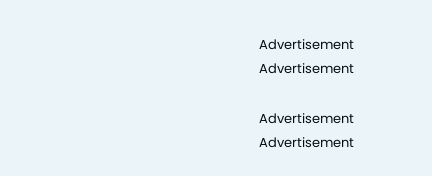Advertisement
Advertisement

Advertisement
Advertisement